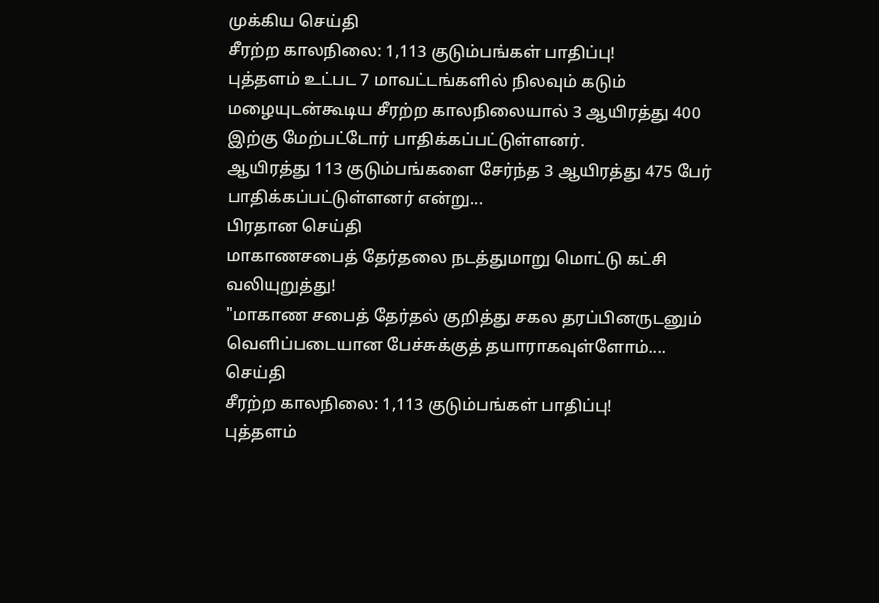முக்கிய செய்தி
சீரற்ற காலநிலை: 1,113 குடும்பங்கள் பாதிப்பு!
புத்தளம் உட்பட 7 மாவட்டங்களில் நிலவும் கடும் மழையுடன்கூடிய சீரற்ற காலநிலையால் 3 ஆயிரத்து 400 இற்கு மேற்பட்டோர் பாதிக்கப்பட்டுள்ளனர்.
ஆயிரத்து 113 குடும்பங்களை சேர்ந்த 3 ஆயிரத்து 475 பேர் பாதிக்கப்பட்டுள்ளனர் என்று...
பிரதான செய்தி
மாகாணசபைத் தேர்தலை நடத்துமாறு மொட்டு கட்சி வலியுறுத்து!
"மாகாண சபைத் தேர்தல் குறித்து சகல தரப்பினருடனும் வெளிப்படையான பேச்சுக்குத் தயாராகவுள்ளோம்....
செய்தி
சீரற்ற காலநிலை: 1,113 குடும்பங்கள் பாதிப்பு!
புத்தளம்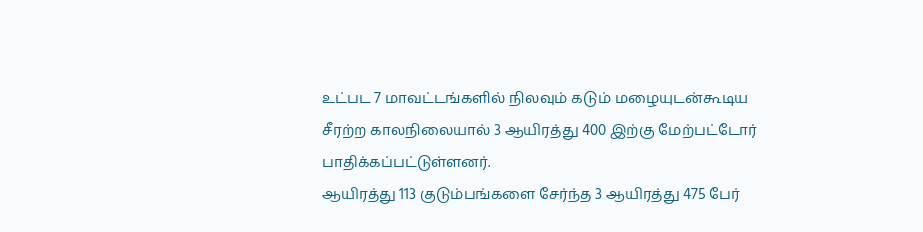உட்பட 7 மாவட்டங்களில் நிலவும் கடும் மழையுடன்கூடிய சீரற்ற காலநிலையால் 3 ஆயிரத்து 400 இற்கு மேற்பட்டோர் பாதிக்கப்பட்டுள்ளனர்.
ஆயிரத்து 113 குடும்பங்களை சேர்ந்த 3 ஆயிரத்து 475 பேர்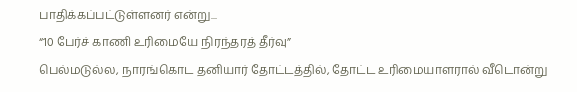பாதிக்கப்பட்டுள்ளனர் என்று...
“10 பேர்ச் காணி உரிமையே நிரந்தரத் தீர்வு”
பெல்மடுல்ல, நாரங்கொட தனியார் தோட்டத்தில், தோட்ட உரிமையாளரால் வீடொன்று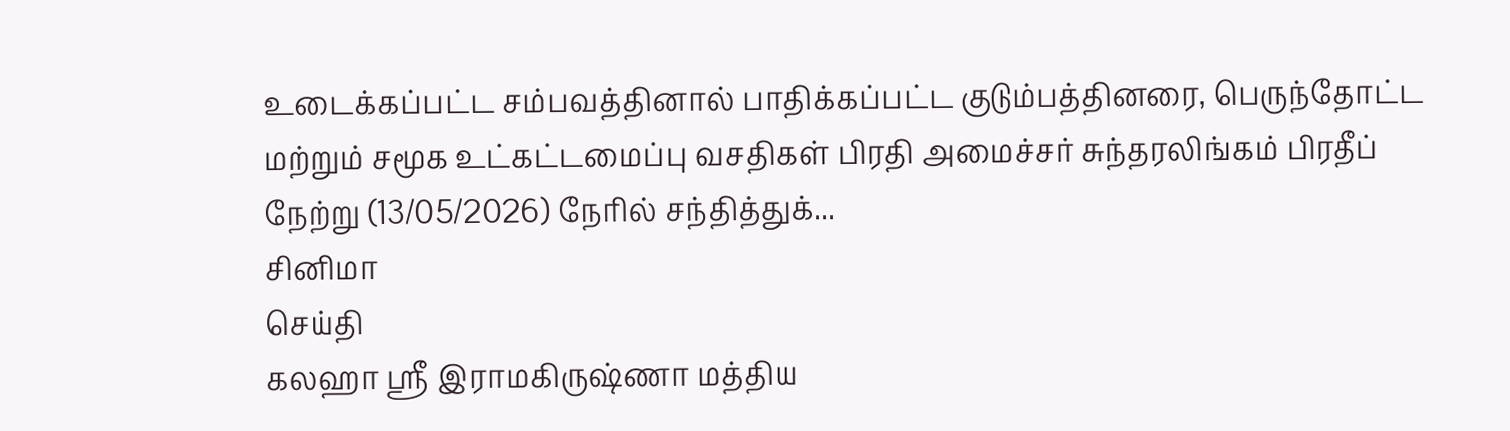உடைக்கப்பட்ட சம்பவத்தினால் பாதிக்கப்பட்ட குடும்பத்தினரை, பெருந்தோட்ட மற்றும் சமூக உட்கட்டமைப்பு வசதிகள் பிரதி அமைச்சர் சுந்தரலிங்கம் பிரதீப் நேற்று (13/05/2026) நேரில் சந்தித்துக்...
சினிமா
செய்தி
கலஹா ஸ்ரீ இராமகிருஷ்ணா மத்திய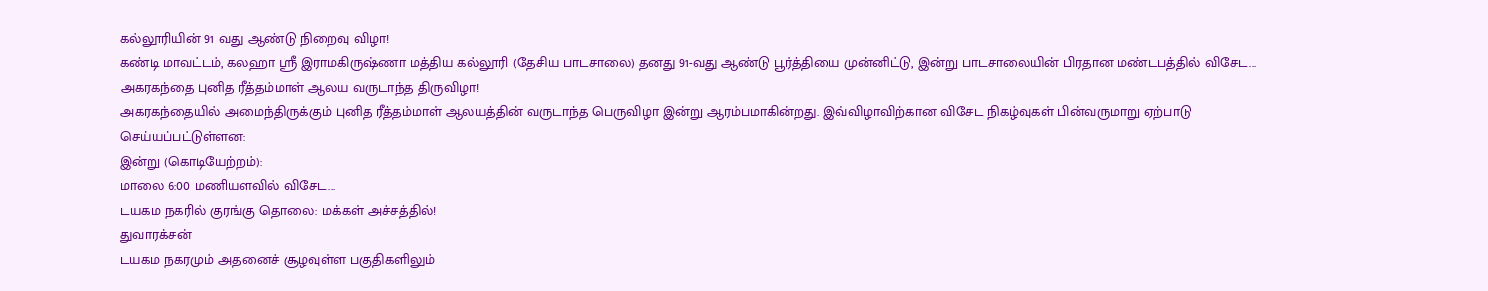கல்லூரியின் 91 வது ஆண்டு நிறைவு விழா!
கண்டி மாவட்டம், கலஹா ஸ்ரீ இராமகிருஷ்ணா மத்திய கல்லூரி (தேசிய பாடசாலை) தனது 91-வது ஆண்டு பூர்த்தியை முன்னிட்டு, இன்று பாடசாலையின் பிரதான மண்டபத்தில் விசேட...
அகரகந்தை புனித ரீத்தம்மாள் ஆலய வருடாந்த திருவிழா!
அகரகந்தையில் அமைந்திருக்கும் புனித ரீத்தம்மாள் ஆலயத்தின் வருடாந்த பெருவிழா இன்று ஆரம்பமாகின்றது. இவ்விழாவிற்கான விசேட நிகழ்வுகள் பின்வருமாறு ஏற்பாடு செய்யப்பட்டுள்ளன:
இன்று (கொடியேற்றம்):
மாலை 6:00 மணியளவில் விசேட...
டயகம நகரில் குரங்கு தொலை: மக்கள் அச்சத்தில்!
துவாரக்சன்
டயகம நகரமும் அதனைச் சூழவுள்ள பகுதிகளிலும்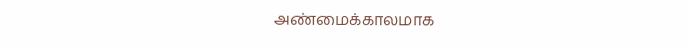அண்மைக்காலமாக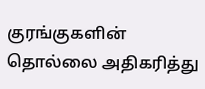குரங்குகளின் தொல்லை அதிகரித்து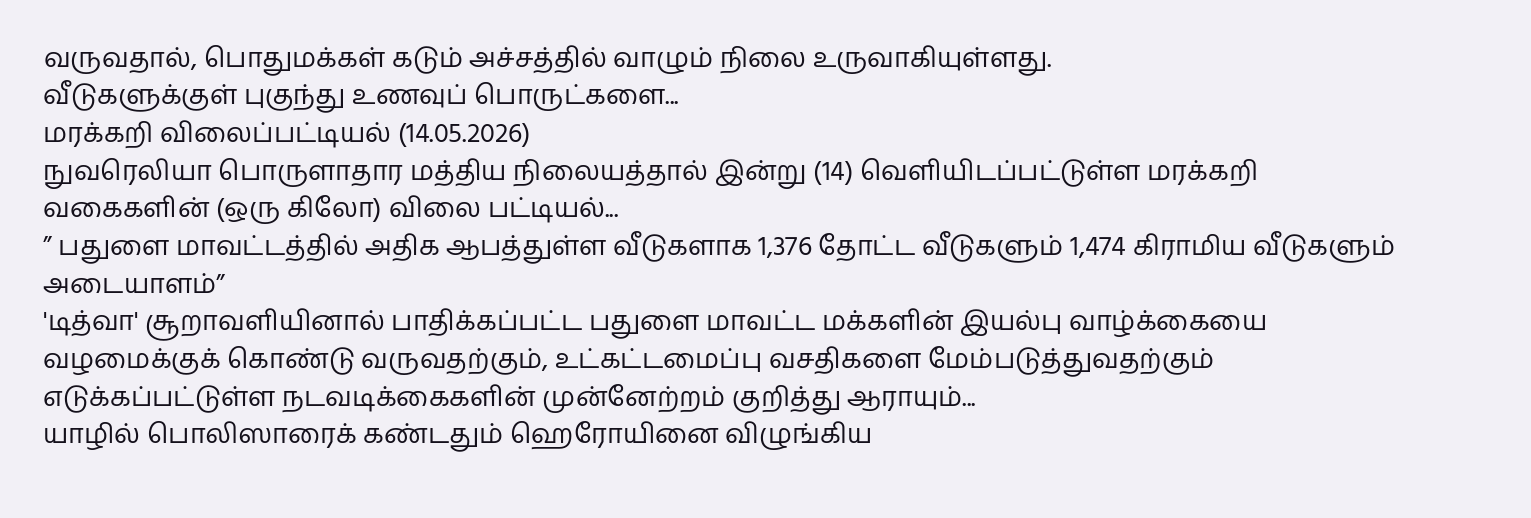வருவதால், பொதுமக்கள் கடும் அச்சத்தில் வாழும் நிலை உருவாகியுள்ளது.
வீடுகளுக்குள் புகுந்து உணவுப் பொருட்களை...
மரக்கறி விலைப்பட்டியல் (14.05.2026)
நுவரெலியா பொருளாதார மத்திய நிலையத்தால் இன்று (14) வெளியிடப்பட்டுள்ள மரக்கறி வகைகளின் (ஒரு கிலோ) விலை பட்டியல்...
” பதுளை மாவட்டத்தில் அதிக ஆபத்துள்ள வீடுகளாக 1,376 தோட்ட வீடுகளும் 1,474 கிராமிய வீடுகளும் அடையாளம்”
'டித்வா' சூறாவளியினால் பாதிக்கப்பட்ட பதுளை மாவட்ட மக்களின் இயல்பு வாழ்க்கையை வழமைக்குக் கொண்டு வருவதற்கும், உட்கட்டமைப்பு வசதிகளை மேம்படுத்துவதற்கும் எடுக்கப்பட்டுள்ள நடவடிக்கைகளின் முன்னேற்றம் குறித்து ஆராயும்...
யாழில் பொலிஸாரைக் கண்டதும் ஹெரோயினை விழுங்கிய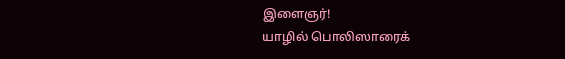இளைஞர்!
யாழில் பொலிஸாரைக்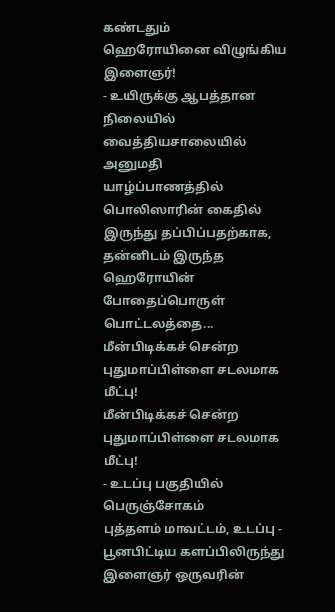கண்டதும்
ஹெரோயினை விழுங்கிய இளைஞர்!
- உயிருக்கு ஆபத்தான நிலையில் வைத்தியசாலையில் அனுமதி
யாழ்ப்பாணத்தில் பொலிஸாரின் கைதில் இருந்து தப்பிப்பதற்காக, தன்னிடம் இருந்த ஹெரோயின் போதைப்பொருள் பொட்டலத்தை...
மீன்பிடிக்கச் சென்ற புதுமாப்பிள்ளை சடலமாக மீட்பு!
மீன்பிடிக்கச் சென்ற புதுமாப்பிள்ளை சடலமாக மீட்பு!
- உடப்பு பகுதியில் பெருஞ்சோகம்
புத்தளம் மாவட்டம், உடப்பு - பூனபிட்டிய களப்பிலிருந்து இளைஞர் ஒருவரின்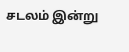சடலம் இன்று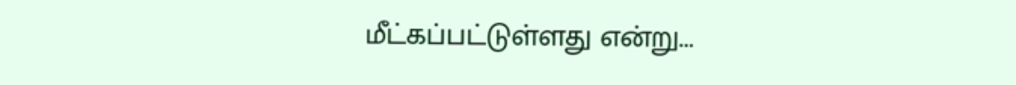மீட்கப்பட்டுள்ளது என்று...